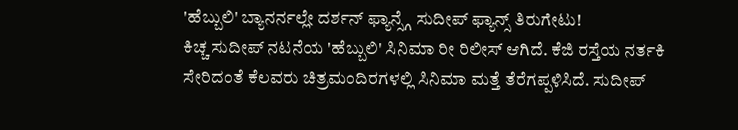'ಹೆಬ್ಬುಲಿ' ಬ್ಯಾನರ್ನಲ್ಲೇ ದರ್ಶನ್ ಫ್ಯಾನ್ಸ್ಗೆ ಸುದೀಪ್ ಫ್ಯಾನ್ಸ್ ತಿರುಗೇಟು!
ಕಿಚ್ಚ ಸುದೀಪ್ ನಟನೆಯ 'ಹೆಬ್ಬುಲಿ' ಸಿನಿಮಾ ರೀ ರಿಲೀಸ್ ಆಗಿದೆ. ಕೆಜಿ ರಸ್ತೆಯ ನರ್ತಕಿ ಸೇರಿದಂತೆ ಕೆಲವರು ಚಿತ್ರಮಂದಿರಗಳಲ್ಲಿ ಸಿನಿಮಾ ಮತ್ತೆ ತೆರೆಗಪ್ಪಳಿಸಿದೆ. ಸುದೀಪ್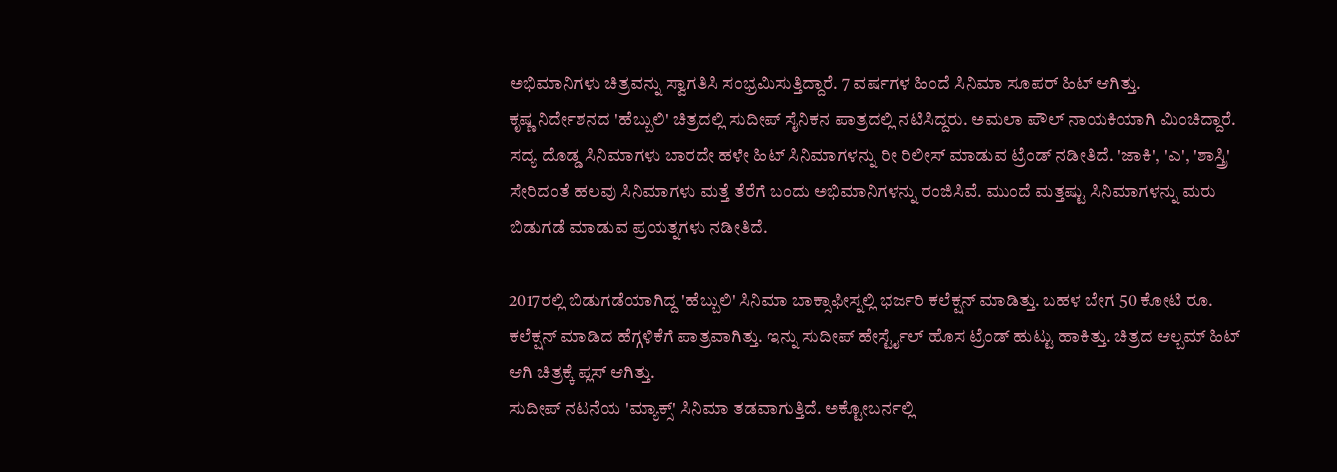ಅಭಿಮಾನಿಗಳು ಚಿತ್ರವನ್ನು ಸ್ವಾಗತಿಸಿ ಸಂಭ್ರಮಿಸುತ್ತಿದ್ದಾರೆ. 7 ವರ್ಷಗಳ ಹಿಂದೆ ಸಿನಿಮಾ ಸೂಪರ್ ಹಿಟ್ ಆಗಿತ್ತು.
ಕೃಷ್ಣ ನಿರ್ದೇಶನದ 'ಹೆಬ್ಬುಲಿ' ಚಿತ್ರದಲ್ಲಿ ಸುದೀಪ್ ಸೈನಿಕನ ಪಾತ್ರದಲ್ಲಿ ನಟಿಸಿದ್ದರು. ಅಮಲಾ ಪೌಲ್ ನಾಯಕಿಯಾಗಿ ಮಿಂಚಿದ್ದಾರೆ. ಸದ್ಯ ದೊಡ್ಡ ಸಿನಿಮಾಗಳು ಬಾರದೇ ಹಳೇ ಹಿಟ್ ಸಿನಿಮಾಗಳನ್ನು ರೀ ರಿಲೀಸ್ ಮಾಡುವ ಟ್ರೆಂಡ್ ನಡೀತಿದೆ. 'ಜಾಕಿ', 'ಎ', 'ಶಾಸ್ತ್ರಿ' ಸೇರಿದಂತೆ ಹಲವು ಸಿನಿಮಾಗಳು ಮತ್ತೆ ತೆರೆಗೆ ಬಂದು ಅಭಿಮಾನಿಗಳನ್ನು ರಂಜಿಸಿವೆ. ಮುಂದೆ ಮತ್ತಷ್ಟು ಸಿನಿಮಾಗಳನ್ನು ಮರು ಬಿಡುಗಡೆ ಮಾಡುವ ಪ್ರಯತ್ನಗಳು ನಡೀತಿದೆ.

2017ರಲ್ಲಿ ಬಿಡುಗಡೆಯಾಗಿದ್ದ 'ಹೆಬ್ಬುಲಿ' ಸಿನಿಮಾ ಬಾಕ್ಸಾಫೀಸ್ನಲ್ಲಿ ಭರ್ಜರಿ ಕಲೆಕ್ಷನ್ ಮಾಡಿತ್ತು. ಬಹಳ ಬೇಗ 50 ಕೋಟಿ ರೂ. ಕಲೆಕ್ಷನ್ ಮಾಡಿದ ಹೆಗ್ಗಳಿಕೆಗೆ ಪಾತ್ರವಾಗಿತ್ತು. ಇನ್ನು ಸುದೀಪ್ ಹೇರ್ಸ್ಟೈಲ್ ಹೊಸ ಟ್ರೆಂಡ್ ಹುಟ್ಟು ಹಾಕಿತ್ತು. ಚಿತ್ರದ ಆಲ್ಬಮ್ ಹಿಟ್ ಆಗಿ ಚಿತ್ರಕ್ಕೆ ಪ್ಲಸ್ ಆಗಿತ್ತು.
ಸುದೀಪ್ ನಟನೆಯ 'ಮ್ಯಾಕ್ಸ್' ಸಿನಿಮಾ ತಡವಾಗುತ್ತಿದೆ. ಅಕ್ಟೋಬರ್ನಲ್ಲಿ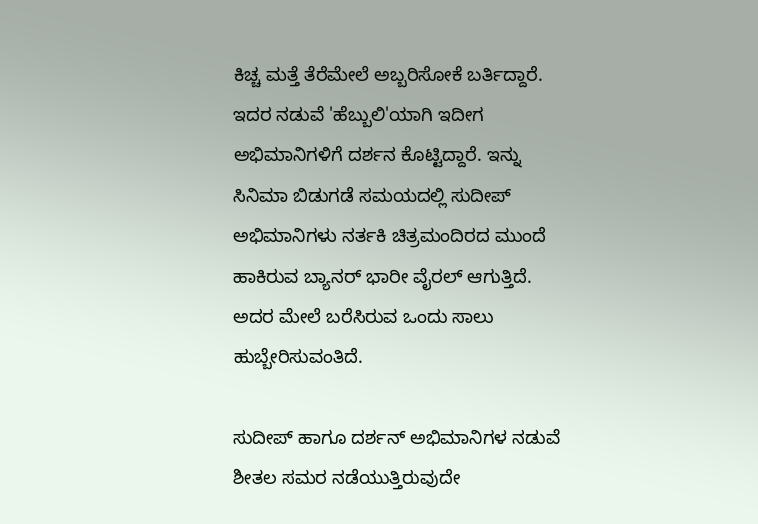ಕಿಚ್ಚ ಮತ್ತೆ ತೆರೆಮೇಲೆ ಅಬ್ಬರಿಸೋಕೆ ಬರ್ತಿದ್ದಾರೆ. ಇದರ ನಡುವೆ 'ಹೆಬ್ಬುಲಿ'ಯಾಗಿ ಇದೀಗ ಅಭಿಮಾನಿಗಳಿಗೆ ದರ್ಶನ ಕೊಟ್ಟಿದ್ದಾರೆ. ಇನ್ನು ಸಿನಿಮಾ ಬಿಡುಗಡೆ ಸಮಯದಲ್ಲಿ ಸುದೀಪ್ ಅಭಿಮಾನಿಗಳು ನರ್ತಕಿ ಚಿತ್ರಮಂದಿರದ ಮುಂದೆ ಹಾಕಿರುವ ಬ್ಯಾನರ್ ಭಾರೀ ವೈರಲ್ ಆಗುತ್ತಿದೆ. ಅದರ ಮೇಲೆ ಬರೆಸಿರುವ ಒಂದು ಸಾಲು ಹುಬ್ಬೇರಿಸುವಂತಿದೆ.

ಸುದೀಪ್ ಹಾಗೂ ದರ್ಶನ್ ಅಭಿಮಾನಿಗಳ ನಡುವೆ ಶೀತಲ ಸಮರ ನಡೆಯುತ್ತಿರುವುದೇ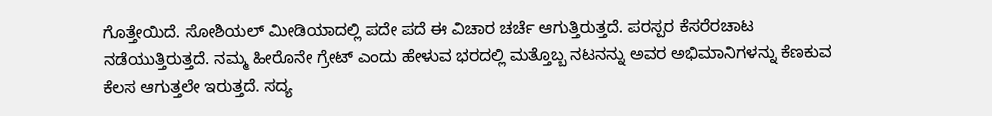ಗೊತ್ತೇಯಿದೆ. ಸೋಶಿಯಲ್ ಮೀಡಿಯಾದಲ್ಲಿ ಪದೇ ಪದೆ ಈ ವಿಚಾರ ಚರ್ಚೆ ಆಗುತ್ತಿರುತ್ತದೆ. ಪರಸ್ಪರ ಕೆಸರೆರಚಾಟ ನಡೆಯುತ್ತಿರುತ್ತದೆ. ನಮ್ಮ ಹೀರೊನೇ ಗ್ರೇಟ್ ಎಂದು ಹೇಳುವ ಭರದಲ್ಲಿ ಮತ್ತೊಬ್ಬ ನಟನನ್ನು ಅವರ ಅಭಿಮಾನಿಗಳನ್ನು ಕೆಣಕುವ ಕೆಲಸ ಆಗುತ್ತಲೇ ಇರುತ್ತದೆ. ಸದ್ಯ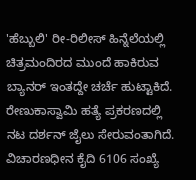'ಹೆಬ್ಬುಲಿ' ರೀ-ರಿಲೀಸ್ ಹಿನ್ನೆಲೆಯಲ್ಲಿ ಚಿತ್ರಮಂದಿರದ ಮುಂದೆ ಹಾಕಿರುವ ಬ್ಯಾನರ್ ಇಂತದ್ದೇ ಚರ್ಚೆ ಹುಟ್ಟಾಕಿದೆ.
ರೇಣುಕಾಸ್ವಾಮಿ ಹತ್ಯೆ ಪ್ರಕರಣದಲ್ಲಿ ನಟ ದರ್ಶನ್ ಜೈಲು ಸೇರುವಂತಾಗಿದೆ. ವಿಚಾರಣಧೀನ ಕೈದಿ 6106 ಸಂಖ್ಯೆ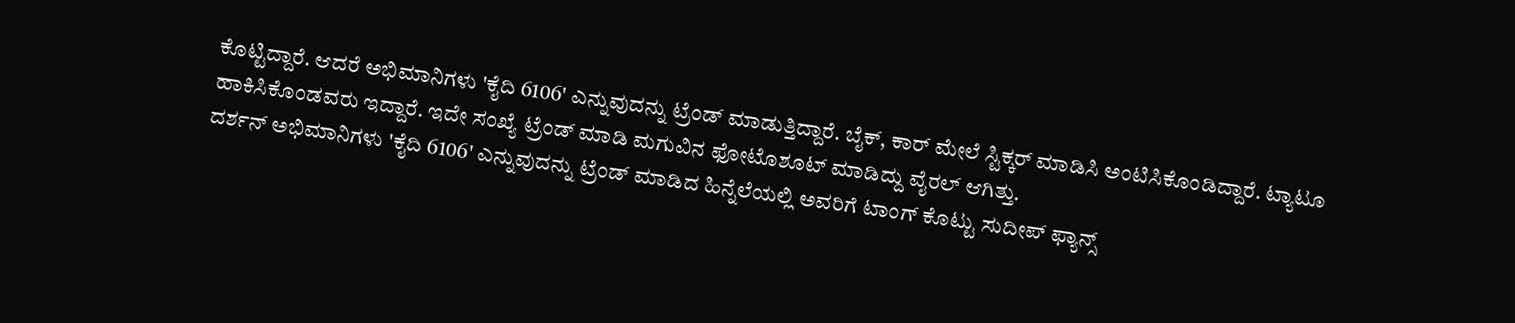ಕೊಟ್ಟಿದ್ದಾರೆ. ಆದರೆ ಅಭಿಮಾನಿಗಳು 'ಕೈದಿ 6106' ಎನ್ನುವುದನ್ನು ಟ್ರೆಂಡ್ ಮಾಡುತ್ತಿದ್ದಾರೆ. ಬೈಕ್, ಕಾರ್ ಮೇಲೆ ಸ್ಟಿಕ್ಕರ್ ಮಾಡಿಸಿ ಅಂಟಿಸಿಕೊಂಡಿದ್ದಾರೆ. ಟ್ಯಾಟೂ ಹಾಕಿಸಿಕೊಂಡವರು ಇದ್ದಾರೆ. ಇದೇ ಸಂಖ್ಯೆ ಟ್ರೆಂಡ್ ಮಾಡಿ ಮಗುವಿನ ಫೋಟೊಶೂಟ್ ಮಾಡಿದ್ದು ವೈರಲ್ ಆಗಿತ್ತು.
ದರ್ಶನ್ ಅಭಿಮಾನಿಗಳು 'ಕೈದಿ 6106' ಎನ್ನುವುದನ್ನು ಟ್ರೆಂಡ್ ಮಾಡಿದ ಹಿನ್ನೆಲೆಯಲ್ಲಿ ಅವರಿಗೆ ಟಾಂಗ್ ಕೊಟ್ಟು ಸುದೀಪ್ ಫ್ಯಾನ್ಸ್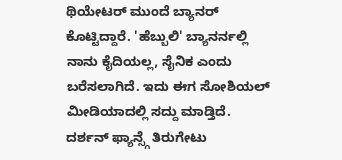ಥಿಯೇಟರ್ ಮುಂದೆ ಬ್ಯಾನರ್ ಕೊಟ್ಟಿದ್ದಾರೆ. 'ಹೆಬ್ಬುಲಿ' ಬ್ಯಾನರ್ನಲ್ಲಿ ನಾನು ಕೈದಿಯಲ್ಲ, ಸೈನಿಕ ಎಂದು ಬರೆಸಲಾಗಿದೆ. ಇದು ಈಗ ಸೋಶಿಯಲ್ ಮೀಡಿಯಾದಲ್ಲಿ ಸದ್ದು ಮಾಡ್ತಿದೆ. ದರ್ಶನ್ ಫ್ಯಾನ್ಸ್ಗೆ ತಿರುಗೇಟು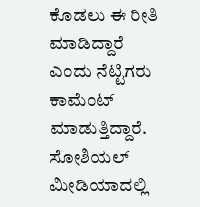ಕೊಡಲು ಈ ರೀತಿ ಮಾಡಿದ್ದಾರೆ ಎಂದು ನೆಟ್ಟಿಗರು ಕಾಮೆಂಟ್ ಮಾಡುತ್ತಿದ್ದಾರೆ.
ಸೋಶಿಯಲ್ ಮೀಡಿಯಾದಲ್ಲಿ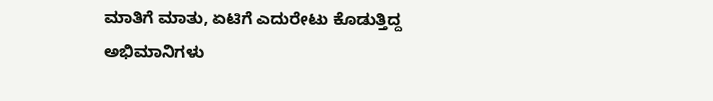ಮಾತಿಗೆ ಮಾತು, ಏಟಿಗೆ ಎದುರೇಟು ಕೊಡುತ್ತಿದ್ದ ಅಭಿಮಾನಿಗಳು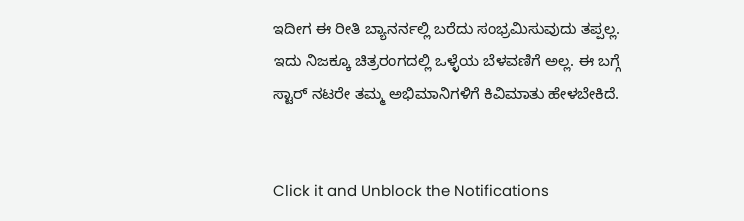ಇದೀಗ ಈ ರೀತಿ ಬ್ಯಾನರ್ನಲ್ಲಿ ಬರೆದು ಸಂಭ್ರಮಿಸುವುದು ತಪ್ಪಲ್ಲ. ಇದು ನಿಜಕ್ಕೂ ಚಿತ್ರರಂಗದಲ್ಲಿ ಒಳ್ಳೆಯ ಬೆಳವಣಿಗೆ ಅಲ್ಲ. ಈ ಬಗ್ಗೆ ಸ್ಟಾರ್ ನಟರೇ ತಮ್ಮ ಅಭಿಮಾನಿಗಳಿಗೆ ಕಿವಿಮಾತು ಹೇಳಬೇಕಿದೆ.


Click it and Unblock the Notifications